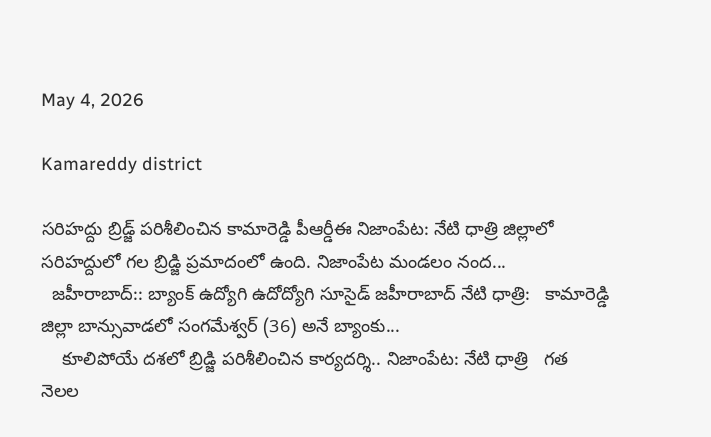May 4, 2026

Kamareddy district

సరిహద్దు బ్రిడ్జ్ పరిశీలించిన కామారెడ్డి పీఆర్డీఈ నిజాంపేట: నేటి ధాత్రి జిల్లాలో సరిహద్దులో గల బ్రిడ్జి ప్రమాదంలో ఉంది. నిజాంపేట మండలం నంద...
  జహీరాబాద్:: బ్యాంక్ ఉద్యోగి ఉదోద్యోగి సూసైడ్ జహీరాబాద్ నేటి ధాత్రి:   కామారెడ్డి జిల్లా బాన్సువాడలో సంగమేశ్వర్ (36) అనే బ్యాంకు...
    కూలిపోయే దశలో బ్రిడ్జి పరిశీలించిన కార్యదర్శి.. నిజాంపేట: నేటి ధాత్రి   గత నెలల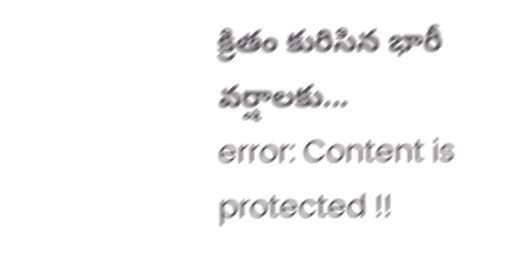క్రితం కురిసిన భారీ వర్షాలకు...
error: Content is protected !!